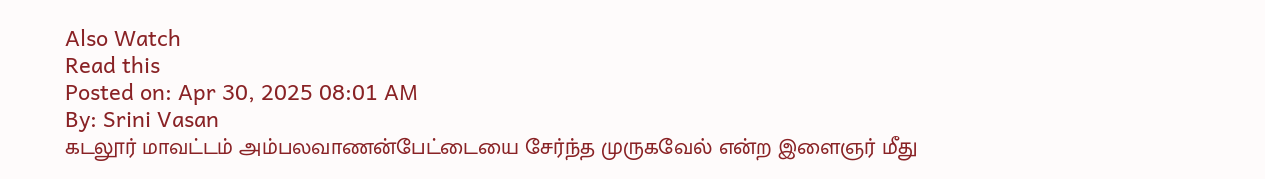Also Watch
Read this
Posted on: Apr 30, 2025 08:01 AM
By: Srini Vasan
கடலூர் மாவட்டம் அம்பலவாணன்பேட்டையை சேர்ந்த முருகவேல் என்ற இளைஞர் மீது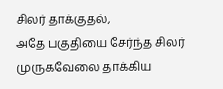சிலர் தாக்குதல்,
அதே பகுதியை சேர்ந்த சிலர் முருகவேலை தாக்கிய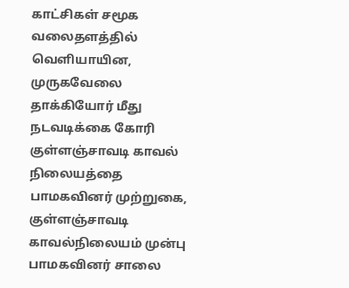காட்சிகள் சமூக வலைதளத்தில் வெளியாயின,
முருகவேலை தாக்கியோர் மீது நடவடிக்கை கோரி குள்ளஞ்சாவடி காவல் நிலையத்தை பாமகவினர் முற்றுகை,
குள்ளஞ்சாவடி காவல்நிலையம் முன்பு பாமகவினர் சாலை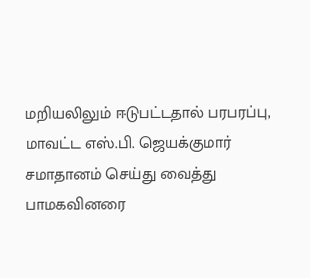மறியலிலும் ஈடுபட்டதால் பரபரப்பு,
மாவட்ட எஸ்.பி. ஜெயக்குமார் சமாதானம் செய்து வைத்து பாமகவினரை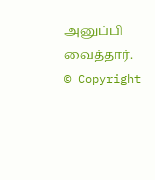அனுப்பி வைத்தார்.
© Copyright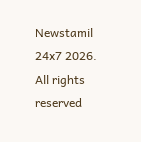Newstamil 24x7 2026. All rights reserved